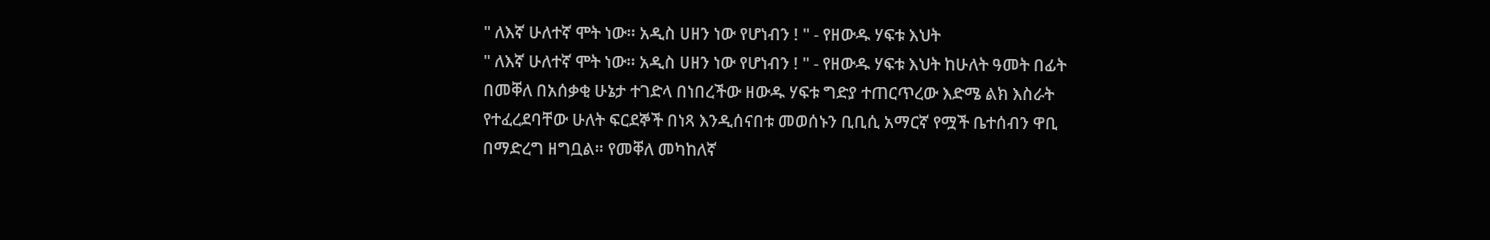" ለእኛ ሁለተኛ ሞት ነው። አዲስ ሀዘን ነው የሆነብን ! " - የዘውዱ ሃፍቱ እህት
" ለእኛ ሁለተኛ ሞት ነው። አዲስ ሀዘን ነው የሆነብን ! " - የዘውዱ ሃፍቱ እህት ከሁለት ዓመት በፊት በመቐለ በአሰቃቂ ሁኔታ ተገድላ በነበረችው ዘውዱ ሃፍቱ ግድያ ተጠርጥረው እድሜ ልክ እስራት የተፈረደባቸው ሁለት ፍርደኞች በነጻ እንዲሰናበቱ መወሰኑን ቢቢሲ አማርኛ የሟች ቤተሰብን ዋቢ በማድረግ ዘግቧል። የመቐለ መካከለኛ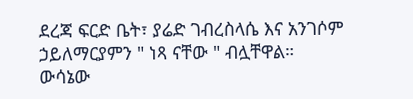ደረጃ ፍርድ ቤት፣ ያሬድ ገብረስላሴ እና አንገሶም ኃይለማርያምን " ነጻ ናቸው " ብሏቸዋል። ውሳኔው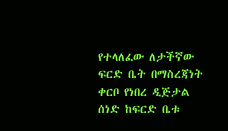የተላለፈው ለታችኛው ፍርድ ቤት በማስረጃነት ቀርቦ የነበረ ዲጅታል ሰነድ ከፍርድ ቤቱ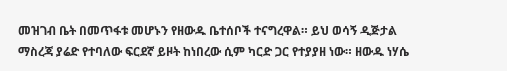መዝገብ ቤት በመጥፋቱ መሆኑን የዘውዱ ቤተሰቦች ተናግረዋል። ይህ ወሳኝ ዲጅታል ማስረጃ ያሬድ የተባለው ፍርደኛ ይዞት ከነበረው ሲም ካርድ ጋር የተያያዘ ነው። ዘውዱ ነሃሴ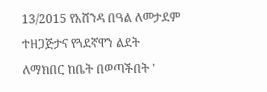13/2015 የአሸንዳ በዓል ለመታደም ተዘጋጅታና የጓደኛዋን ልደት ለማክበር ከቤት በወጣችበት '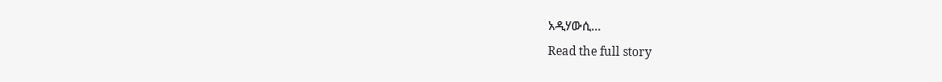አዲሃውሲ…
Read the full story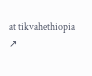at tikvahethiopia ↗